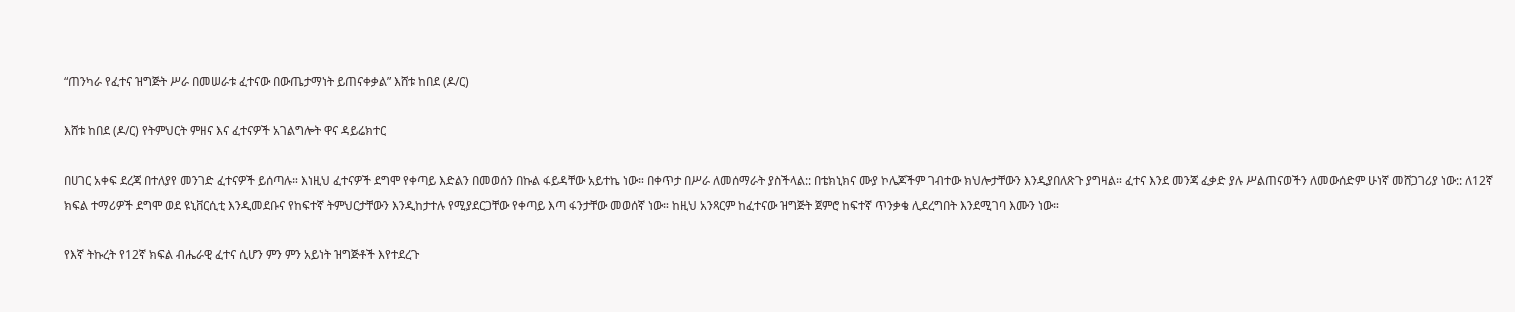“ጠንካራ የፈተና ዝግጅት ሥራ በመሠራቱ ፈተናው በውጤታማነት ይጠናቀቃል” እሸቱ ከበደ (ዶ/ር)

እሸቱ ከበደ (ዶ/ር) የትምህርት ምዘና እና ፈተናዎች አገልግሎት ዋና ዳይሬክተር

በሀገር አቀፍ ደረጃ በተለያየ መንገድ ፈተናዎች ይሰጣሉ። እነዚህ ፈተናዎች ደግሞ የቀጣይ እድልን በመወሰን በኩል ፋይዳቸው አይተኬ ነው። በቀጥታ በሥራ ለመሰማራት ያስችላል:: በቴክኒክና ሙያ ኮሌጆችም ገብተው ክህሎታቸውን እንዲያበለጽጉ ያግዛል። ፈተና እንደ መንጃ ፈቃድ ያሉ ሥልጠናወችን ለመውሰድም ሁነኛ መሸጋገሪያ ነው:: ለ12ኛ ክፍል ተማሪዎች ደግሞ ወደ ዩኒቨርሲቲ እንዲመደቡና የከፍተኛ ትምህርታቸውን እንዲከታተሉ የሚያደርጋቸው የቀጣይ እጣ ፋንታቸው መወሰኛ ነው። ከዚህ አንጻርም ከፈተናው ዝግጅት ጀምሮ ከፍተኛ ጥንቃቄ ሊደረግበት እንደሚገባ እሙን ነው።

የእኛ ትኩረት የ12ኛ ክፍል ብሔራዊ ፈተና ሲሆን ምን ምን አይነት ዝግጅቶች እየተደረጉ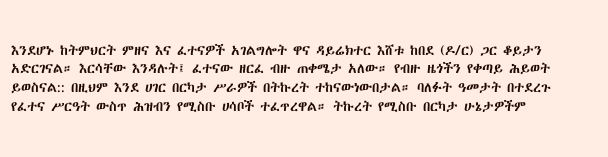እንደሆኑ ከትምህርት ምዘና እና ፈተናዎች አገልግሎት ዋና ዳይሬክተር እሸቱ ከበደ (ዶ/ር) ጋር ቆይታን አድርገናል። እርሳቸው እንዳሉት፤ ፈተናው ዘርፈ ብዙ ጠቀሜታ አለው። የብዙ ዜጎችን የቀጣይ ሕይወት ይወስናል:: በዚህም እንደ ሀገር በርካታ ሥራዎች በትኩረት ተከናውነውበታል። ባለፉት ዓመታት በተደረጉ የፈተና ሥርዓት ውስጥ ሕዝብን የሚስቡ ሀሳቦች ተፈጥረዋል። ትኩረት የሚስቡ በርካታ ሁኔታዎችም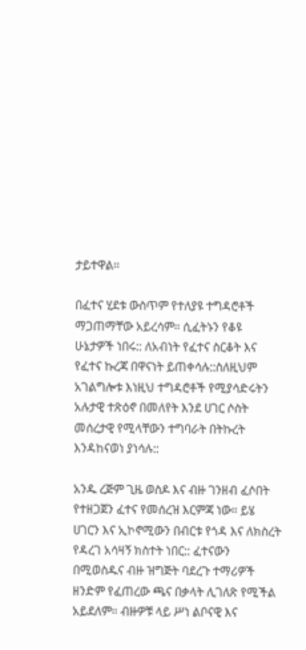ታይተዋል።

በፈተና ሂደቱ ውስጥም የተለያዩ ተግዳሮቶች ማጋጠማቸው አይረሳም። ሲፈትኑን የቆዩ ሁኔታዎች ነበሩ:: ለአብነት የፈተና ስርቆት እና የፈተና ኩረጃ በዋናነት ይጠቀሳሉ::ስለዚህም አገልግሎቱ እነዚህ ተግዳሮቶች የሚያሳድሩትን አሉታዊ ተጽዕኖ በመለየት እንደ ሀገር ሶስት መሰረታዊ የሚላቸውን ተግባራት በትኩረት እንዳከናወነ ያነሳሉ::

አንዱ ረጅም ጊዜ ወስዶ እና ብዙ ገንዘብ ፈሶበት የተዘጋጀን ፈተና የመሰረዝ እርምጃ ነው። ይሄ ሀገርን እና ኢኮኖሚውን በብርቱ የጎዳ እና ለክስረት የዳረገ አሳዛኝ ክስተት ነበር:: ፈተናውን በሚወስዱና ብዙ ዝግጅት ባደረጉ ተማሪዎች ዘንድም የፈጠረው ጫና በቃላት ሊገለጽ የሚችል አይደለም። ብዙዎቹ ላይ ሥነ ልቦናዊ እና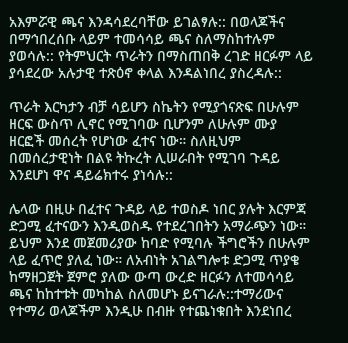አእምሯዊ ጫና እንዳሳደረባቸው ይገልፃሉ:: በወላጆችና በማኅበረሰቡ ላይም ተመሳሳይ ጫና ስለማስከተሉም ያወሳሉ:: የትምህርት ጥራትን በማስጠበቅ ረገድ ዘርፉም ላይ ያሳደረው አሉታዊ ተጽዕኖ ቀላል እንዳልነበረ ያስረዳሉ::

ጥራት እርካታን ብቻ ሳይሆን ስኬትን የሚያጎናጽፍ በሁሉም ዘርፍ ውስጥ ሊኖር የሚገባው ቢሆንም ለሁሉም ሙያ ዘርፎች መሰረት የሆነው ፈተና ነው። ስለዚህም በመሰረታዊነት በልዩ ትኩረት ሊሠራበት የሚገባ ጉዳይ እንደሆነ ዋና ዳይሬክተሩ ያነሳሉ::

ሌላው በዚሁ በፈተና ጉዳይ ላይ ተወስዶ ነበር ያሉት እርምጃ ድጋሚ ፈተናውን እንዲወስዱ የተደረገበትን አማራጭን ነው። ይህም እንደ መጀመሪያው ከባድ የሚባሉ ችግሮችን በሁሉም ላይ ፈጥሮ ያለፈ ነው። ለአብነት አገልግሎቱ ድጋሚ ጥያቄ ከማዘጋጀት ጀምሮ ያለው ውጣ ውረድ ዘርፉን ለተመሳሳይ ጫና ከከተቱት መካከል ስለመሆኑ ይናገራሉ::ተማሪውና የተማሪ ወላጆችም እንዲሁ በብዙ የተጨነቁበት እንደነበረ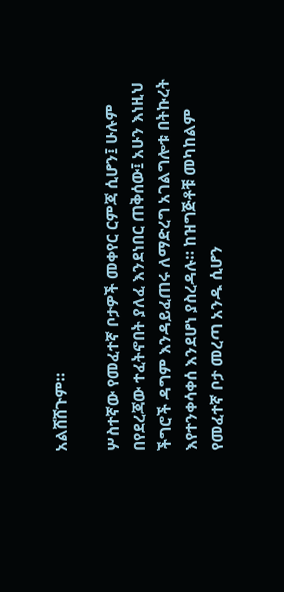አልሸሸጉም።

ሦስተኛው የመፈተኛ ቦታዎች መቀየር ርምጃ ሲሆን፤ ሁሉም በየደረጃው ተፈትኖበት ያለፈ እንደነበር ጠቅሰው፤ አሁን እነዚህ ችግሮች ዳግም እንዳይፈጠሩ ለማድረግ አገልግሎቱ በትኩረት እየተንቀሳቀሰ እንደሆነ ያስረዳሉ። ከዝግጅቶቹ መካከልም የመፈተኛ ቦታ መረጣ አንዱ ሲሆን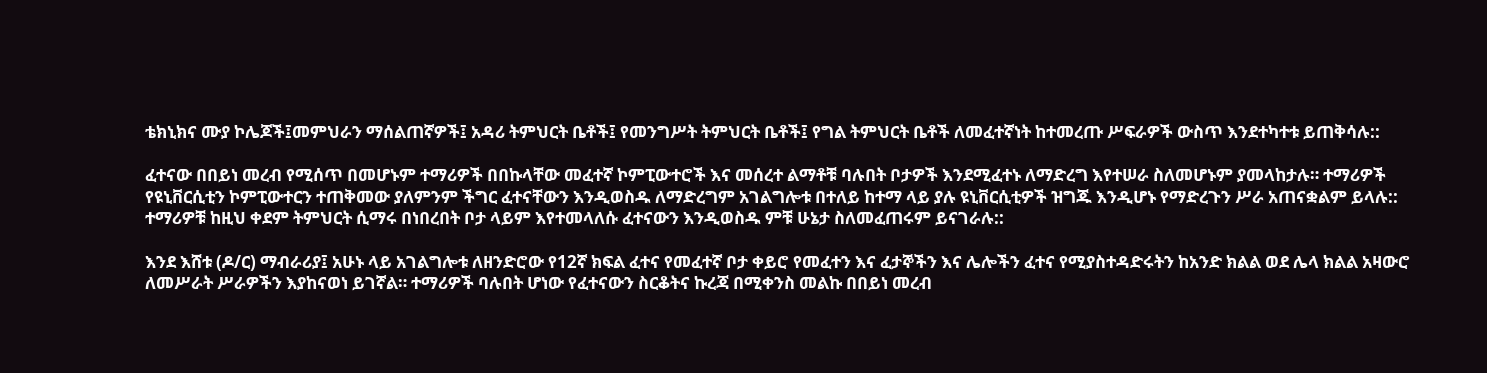ቴክኒክና ሙያ ኮሌጆች፤መምህራን ማሰልጠኛዎች፤ አዳሪ ትምህርት ቤቶች፤ የመንግሥት ትምህርት ቤቶች፤ የግል ትምህርት ቤቶች ለመፈተኛነት ከተመረጡ ሥፍራዎች ውስጥ እንደተካተቱ ይጠቅሳሉ::

ፈተናው በበይነ መረብ የሚሰጥ በመሆኑም ተማሪዎች በበኩላቸው መፈተኛ ኮምፒውተሮች እና መሰረተ ልማቶቹ ባሉበት ቦታዎች እንደሚፈተኑ ለማድረግ እየተሠራ ስለመሆኑም ያመላከታሉ። ተማሪዎች የዩኒቨርሲቲን ኮምፒውተርን ተጠቅመው ያለምንም ችግር ፈተናቸውን እንዲወስዱ ለማድረግም አገልግሎቱ በተለይ ከተማ ላይ ያሉ ዩኒቨርሲቲዎች ዝግጁ እንዲሆኑ የማድረጉን ሥራ አጠናቋልም ይላሉ:: ተማሪዎቹ ከዚህ ቀደም ትምህርት ሲማሩ በነበረበት ቦታ ላይም እየተመላለሱ ፈተናውን እንዲወስዱ ምቹ ሁኔታ ስለመፈጠሩም ይናገራሉ::

እንደ እሸቱ (ዶ/ር) ማብራሪያ፤ አሁኑ ላይ አገልግሎቱ ለዘንድሮው የ12ኛ ክፍል ፈተና የመፈተኛ ቦታ ቀይሮ የመፈተን እና ፈታኞችን እና ሌሎችን ፈተና የሚያስተዳድሩትን ከአንድ ክልል ወደ ሌላ ክልል አዛውሮ ለመሥራት ሥራዎችን እያከናወነ ይገኛል። ተማሪዎች ባሉበት ሆነው የፈተናውን ስርቆትና ኩረጃ በሚቀንስ መልኩ በበይነ መረብ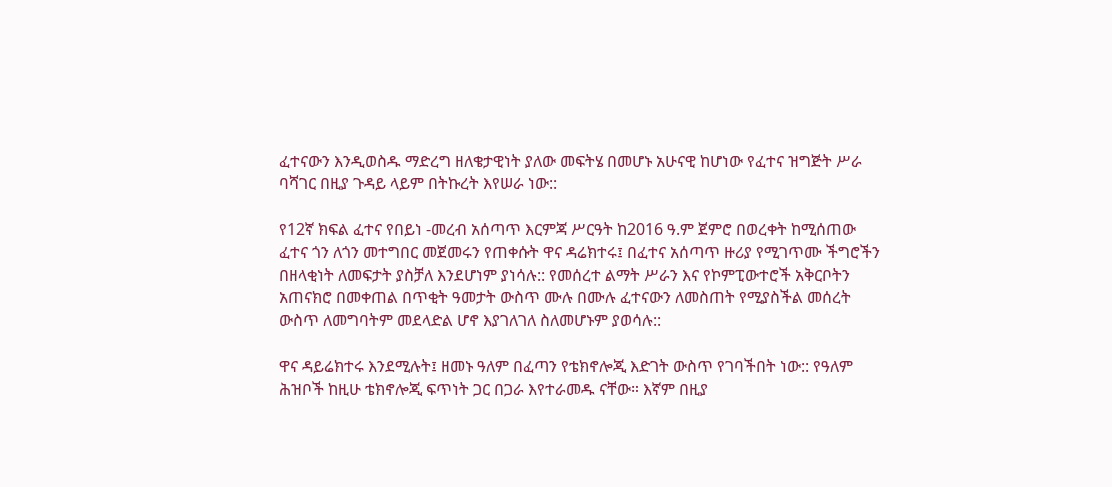ፈተናውን እንዲወስዱ ማድረግ ዘለቄታዊነት ያለው መፍትሄ በመሆኑ አሁናዊ ከሆነው የፈተና ዝግጅት ሥራ ባሻገር በዚያ ጉዳይ ላይም በትኩረት እየሠራ ነው::

የ12ኛ ክፍል ፈተና የበይነ -መረብ አሰጣጥ እርምጃ ሥርዓት ከ2016 ዓ.ም ጀምሮ በወረቀት ከሚሰጠው ፈተና ጎን ለጎን መተግበር መጀመሩን የጠቀሱት ዋና ዳሬክተሩ፤ በፈተና አሰጣጥ ዙሪያ የሚገጥሙ ችግሮችን በዘላቂነት ለመፍታት ያስቻለ እንደሆነም ያነሳሉ:: የመሰረተ ልማት ሥራን እና የኮምፒውተሮች አቅርቦትን አጠናክሮ በመቀጠል በጥቂት ዓመታት ውስጥ ሙሉ በሙሉ ፈተናውን ለመስጠት የሚያስችል መሰረት ውስጥ ለመግባትም መደላድል ሆኖ እያገለገለ ስለመሆኑም ያወሳሉ::

ዋና ዳይሬክተሩ እንደሚሉት፤ ዘመኑ ዓለም በፈጣን የቴክኖሎጂ እድገት ውስጥ የገባችበት ነው:: የዓለም ሕዝቦች ከዚሁ ቴክኖሎጂ ፍጥነት ጋር በጋራ እየተራመዱ ናቸው። እኛም በዚያ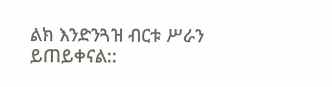ልክ እንድንጓዝ ብርቱ ሥራን ይጠይቀናል::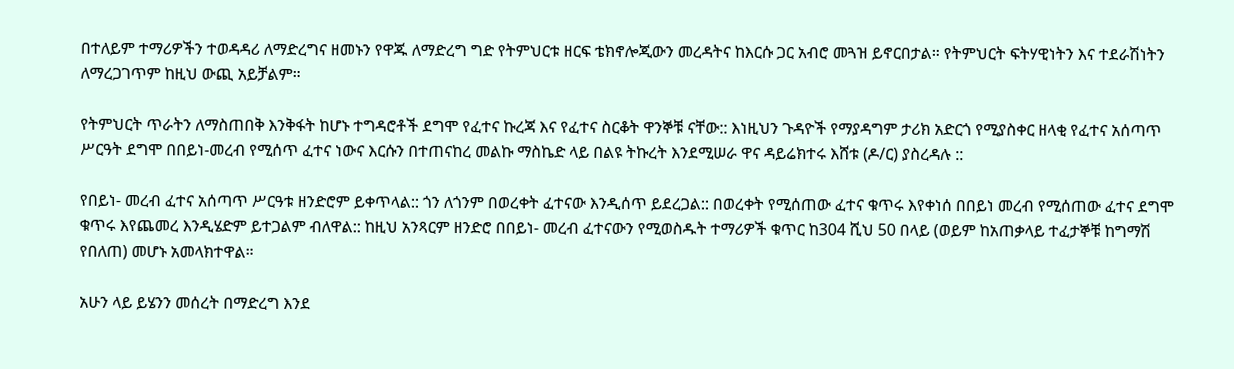በተለይም ተማሪዎችን ተወዳዳሪ ለማድረግና ዘመኑን የዋጁ ለማድረግ ግድ የትምህርቱ ዘርፍ ቴክኖሎጂውን መረዳትና ከእርሱ ጋር አብሮ መጓዝ ይኖርበታል። የትምህርት ፍትሃዊነትን እና ተደራሽነትን ለማረጋገጥም ከዚህ ውጪ አይቻልም።

የትምህርት ጥራትን ለማስጠበቅ እንቅፋት ከሆኑ ተግዳሮቶች ደግሞ የፈተና ኩረጃ እና የፈተና ስርቆት ዋንኞቹ ናቸው:: እነዚህን ጉዳዮች የማያዳግም ታሪክ አድርጎ የሚያስቀር ዘላቂ የፈተና አሰጣጥ ሥርዓት ደግሞ በበይነ-መረብ የሚሰጥ ፈተና ነውና እርሱን በተጠናከረ መልኩ ማስኬድ ላይ በልዩ ትኩረት እንደሚሠራ ዋና ዳይሬክተሩ እሸቱ (ዶ/ር) ያስረዳሉ ::

የበይነ- መረብ ፈተና አሰጣጥ ሥርዓቱ ዘንድሮም ይቀጥላል:: ጎን ለጎንም በወረቀት ፈተናው እንዲሰጥ ይደረጋል:: በወረቀት የሚሰጠው ፈተና ቁጥሩ እየቀነሰ በበይነ መረብ የሚሰጠው ፈተና ደግሞ ቁጥሩ እየጨመረ እንዲሄድም ይተጋልም ብለዋል:: ከዚህ አንጻርም ዘንድሮ በበይነ- መረብ ፈተናውን የሚወስዱት ተማሪዎች ቁጥር ከ304 ሺህ 50 በላይ (ወይም ከአጠቃላይ ተፈታኞቹ ከግማሽ የበለጠ) መሆኑ አመላክተዋል።

አሁን ላይ ይሄንን መሰረት በማድረግ እንደ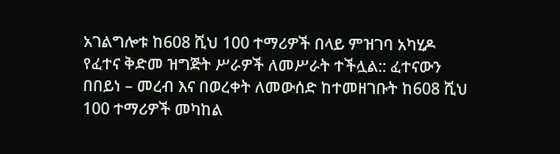አገልግሎቱ ከ608 ሺህ 100 ተማሪዎች በላይ ምዝገባ አካሂዶ የፈተና ቅድመ ዝግጅት ሥራዎች ለመሥራት ተችሏል:: ፈተናውን በበይነ – መረብ እና በወረቀት ለመውሰድ ከተመዘገቡት ከ608 ሺህ 100 ተማሪዎች መካከል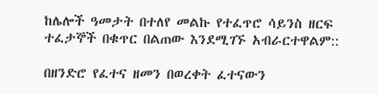ከሌሎች ዓመታት በተለየ መልኩ የተፈጥሮ ሳይንስ ዘርፍ ተፈታኞች በቁጥር በልጠው እንደሚገኙ አብራርተዋልም::

በዘንድሮ የፈተና ዘመን በወረቀት ፈተናውን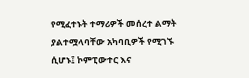የሚፈተኑት ተማሪዎች መሰረተ ልማት ያልተሟላባቸው አካባቢዎች የሚገኙ ሲሆኑ፤ ኮምፒውተር እና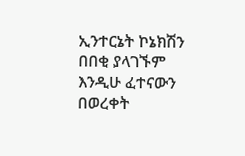ኢንተርኔት ኮኔክሽን በበቂ ያላገኙም እንዲሁ ፈተናውን በወረቀት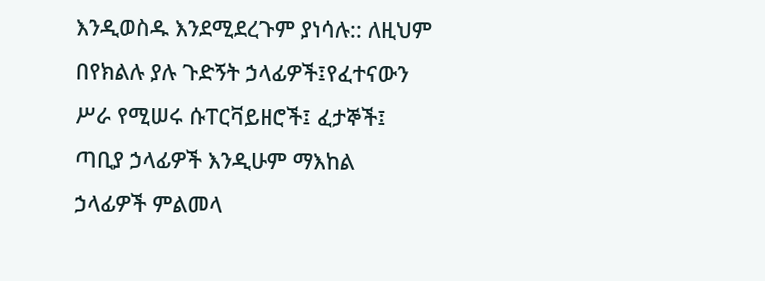እንዲወስዱ እንደሚደረጉም ያነሳሉ:: ለዚህም በየክልሉ ያሉ ጉድኝት ኃላፊዎች፤የፈተናውን ሥራ የሚሠሩ ሱፐርቫይዘሮች፤ ፈታኞች፤ ጣቢያ ኃላፊዎች እንዲሁም ማእከል ኃላፊዎች ምልመላ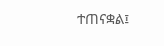ተጠናቋል፤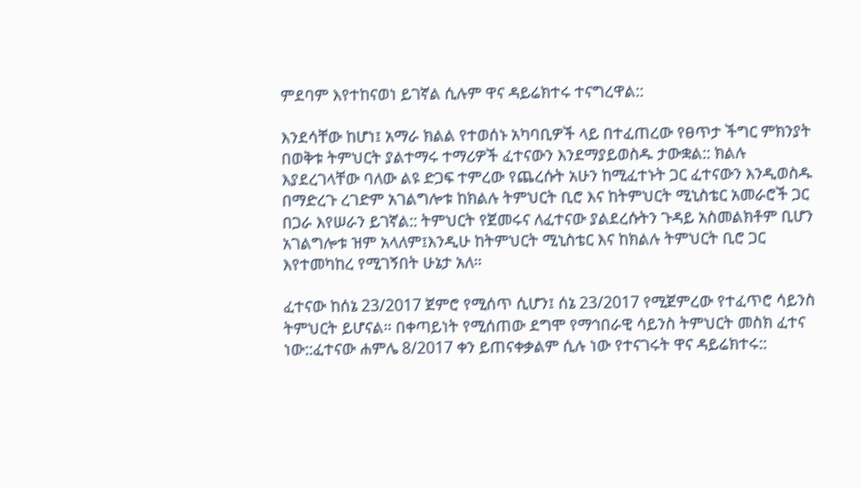ምደባም እየተከናወነ ይገኛል ሲሉም ዋና ዳይሬክተሩ ተናግረዋል::

እንደሳቸው ከሆነ፤ አማራ ክልል የተወሰኑ አካባቢዎች ላይ በተፈጠረው የፀጥታ ችግር ምክንያት በወቅቱ ትምህርት ያልተማሩ ተማሪዎች ፈተናውን እንደማያይወስዱ ታውቋል:: ክልሉ እያደረገላቸው ባለው ልዩ ድጋፍ ተምረው የጨረሱት አሁን ከሚፈተኑት ጋር ፈተናውን እንዲወስዱ በማድረጉ ረገድም አገልግሎቱ ከክልሉ ትምህርት ቢሮ እና ከትምህርት ሚኒስቴር አመራሮች ጋር በጋራ እየሠራን ይገኛል:: ትምህርት የጀመሩና ለፈተናው ያልደረሱትን ጉዳይ አስመልክቶም ቢሆን አገልግሎቱ ዝም አላለም፤እንዲሁ ከትምህርት ሚኒስቴር እና ከክልሉ ትምህርት ቢሮ ጋር እየተመካከረ የሚገኝበት ሁኔታ አለ።

ፈተናው ከሰኔ 23/2017 ጀምሮ የሚሰጥ ሲሆን፤ ሰኔ 23/2017 የሚጀምረው የተፈጥሮ ሳይንስ ትምህርት ይሆናል። በቀጣይነት የሚሰጠው ደግሞ የማኅበራዊ ሳይንስ ትምህርት መስክ ፈተና ነው::ፈተናው ሐምሌ 8/2017 ቀን ይጠናቀቃልም ሲሉ ነው የተናገሩት ዋና ዳይሬክተሩ::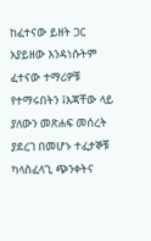ከፈተናው ይዘት ጋር አያይዘው እንዳነሱትም ፈተናው ተማሪዎቹ የተማሩበትን ፤እጃቸው ላይ ያለውን መጽሐፍ መሰረት ያደረገ በመሆኑ ተፈታኞቹ ካላስፈላጊ ጭንቀትና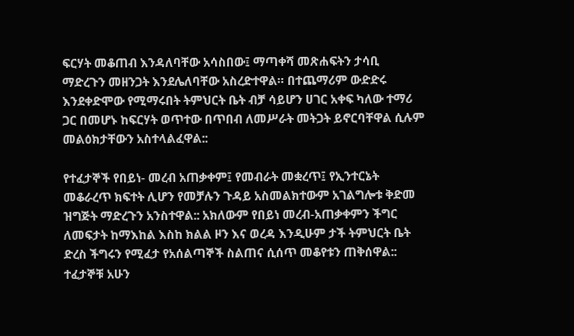ፍርሃት መቆጠብ እንዳለባቸው አሳስበው፤ ማጣቀሻ መጽሐፍትን ታሳቢ ማድረጉን መዘንጋት እንደሌለባቸው አስረድተዋል። በተጨማሪም ውድድሩ እንደቀድሞው የሚማሩበት ትምህርት ቤት ብቻ ሳይሆን ሀገር አቀፍ ካለው ተማሪ ጋር በመሆኑ ከፍርሃት ወጥተው በጥበብ ለመሥራት መትጋት ይኖርባቸዋል ሲሉም መልዕክታቸውን አስተላልፈዋል::

የተፈታኞች የበይነ- መረብ አጠቃቀም፤ የመብራት መቋረጥ፤ የኢንተርኔት መቆራረጥ ክፍተት ሊሆን የመቻሉን ጉዳይ አስመልክተውም አገልግሎቱ ቅድመ ዝግጅት ማድረጉን አንስተዋል:: አክለውም የበይነ መረብ-አጠቃቀምን ችግር ለመፍታት ከማእከል እስከ ክልል ዞን እና ወረዳ እንዲሁም ታች ትምህርት ቤት ድረስ ችግሩን የሚፈታ የአሰልጣኞች ስልጠና ሲሰጥ መቆየቱን ጠቅሰዋል:: ተፈታኞቹ አሁን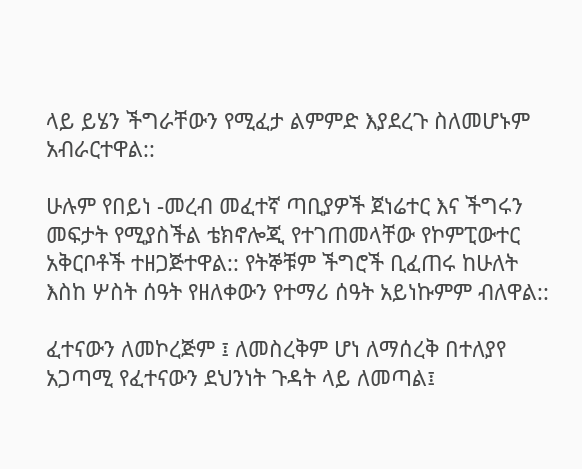ላይ ይሄን ችግራቸውን የሚፈታ ልምምድ እያደረጉ ስለመሆኑም አብራርተዋል::

ሁሉም የበይነ -መረብ መፈተኛ ጣቢያዎች ጀነሬተር እና ችግሩን መፍታት የሚያስችል ቴክኖሎጂ የተገጠመላቸው የኮምፒውተር አቅርቦቶች ተዘጋጅተዋል:: የትኞቹም ችግሮች ቢፈጠሩ ከሁለት እስከ ሦስት ሰዓት የዘለቀውን የተማሪ ሰዓት አይነኩምም ብለዋል::

ፈተናውን ለመኮረጅም ፤ ለመስረቅም ሆነ ለማሰረቅ በተለያየ አጋጣሚ የፈተናውን ደህንነት ጉዳት ላይ ለመጣል፤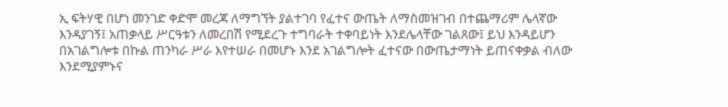ኢ ፍትሃዊ በሆነ መንገድ ቀድሞ መረጃ ለማግኘት ያልተገባ የፈተና ውጤት ለማስመዝገብ በተጨማሪም ሌላኛው እንዳያገኝ፤ አጠቃላይ ሥርዓቱን ለመረበሽ የሚደረጉ ተግባራት ተቀባይነት እንደሌላቸው ገልጸው፤ ይህ እንዳይሆን በአገልግሎቱ በኩል ጠንካራ ሥራ እየተሠራ በመሆኑ እንደ አገልግሎት ፈተናው በውጤታማነት ይጠናቀቃል ብለው እንደሚያምኑና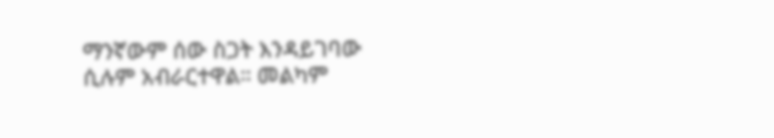ማንኛውም ሰው ስጋት እንዳይገባው ሲሉም አብራርተዋል። መልካም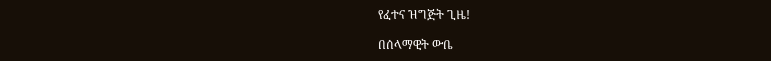የፈተና ዝግጅት ጊዜ!

በሰላማዊት ውቤ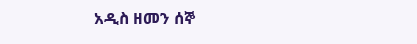አዲስ ዘመን ሰኞ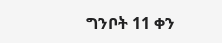ግንቦት 11 ቀን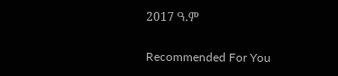2017 ዓ.ም

Recommended For You